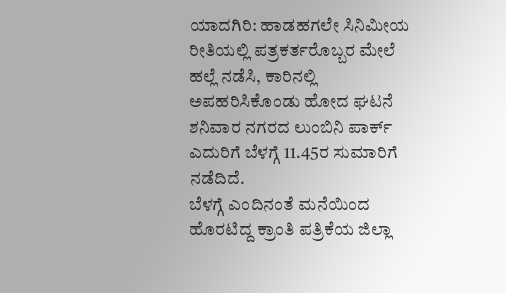ಯಾದಗಿರಿ: ಹಾಡಹಗಲೇ ಸಿನಿಮೀಯ ರೀತಿಯಲ್ಲಿ ಪತ್ರಕರ್ತರೊಬ್ಬರ ಮೇಲೆ ಹಲ್ಲೆ ನಡೆಸಿ, ಕಾರಿನಲ್ಲಿ ಅಪಹರಿಸಿಕೊಂಡು ಹೋದ ಘಟನೆ ಶನಿವಾರ ನಗರದ ಲುಂಬಿನಿ ಪಾರ್ಕ್ ಎದುರಿಗೆ ಬೆಳಗ್ಗೆ 11.45ರ ಸುಮಾರಿಗೆ ನಡೆದಿದೆ.
ಬೆಳಗ್ಗೆ ಎಂದಿನಂತೆ ಮನೆಯಿಂದ ಹೊರಟಿದ್ದ ಕ್ರಾಂತಿ ಪತ್ರಿಕೆಯ ಜಿಲ್ಲಾ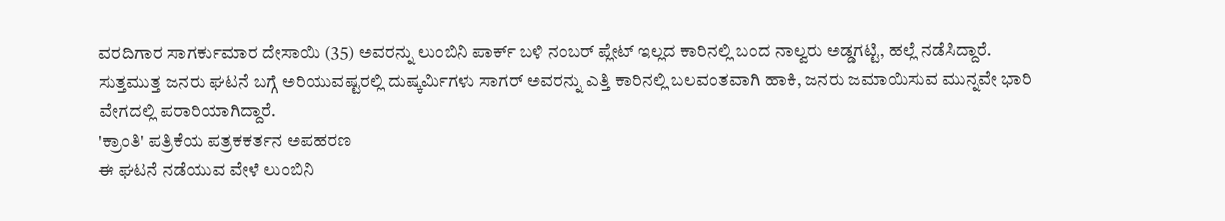ವರದಿಗಾರ ಸಾಗರ್ಕುಮಾರ ದೇಸಾಯಿ (35) ಅವರನ್ನು ಲುಂಬಿನಿ ಪಾರ್ಕ್ ಬಳಿ ನಂಬರ್ ಪ್ಲೇಟ್ ಇಲ್ಲದ ಕಾರಿನಲ್ಲಿ ಬಂದ ನಾಲ್ವರು ಅಡ್ಡಗಟ್ಟಿ, ಹಲ್ಲೆ ನಡೆಸಿದ್ದಾರೆ.
ಸುತ್ತಮುತ್ತ ಜನರು ಘಟನೆ ಬಗ್ಗೆ ಅರಿಯುವಷ್ಟರಲ್ಲಿ ದುಷ್ಕರ್ಮಿಗಳು ಸಾಗರ್ ಅವರನ್ನು ಎತ್ತಿ ಕಾರಿನಲ್ಲಿ ಬಲವಂತವಾಗಿ ಹಾಕಿ, ಜನರು ಜಮಾಯಿಸುವ ಮುನ್ನವೇ ಭಾರಿ ವೇಗದಲ್ಲಿ ಪರಾರಿಯಾಗಿದ್ದಾರೆ.
'ಕ್ರಾಂತಿ' ಪತ್ರಿಕೆಯ ಪತ್ರಕಕರ್ತನ ಅಪಹರಣ
ಈ ಘಟನೆ ನಡೆಯುವ ವೇಳೆ ಲುಂಬಿನಿ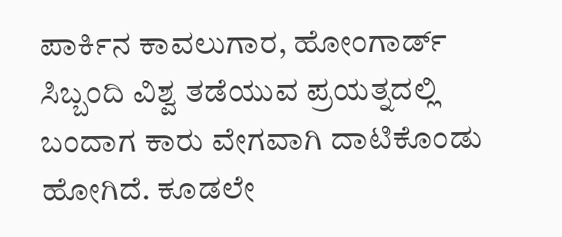ಪಾರ್ಕಿನ ಕಾವಲುಗಾರ, ಹೋಂಗಾರ್ಡ್ ಸಿಬ್ಬಂದಿ ವಿಶ್ವ ತಡೆಯುವ ಪ್ರಯತ್ನದಲ್ಲಿ ಬಂದಾಗ ಕಾರು ವೇಗವಾಗಿ ದಾಟಿಕೊಂಡು ಹೋಗಿದೆ. ಕೂಡಲೇ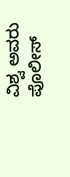ವಿಶ್ವ ಅವರು ಪೊಲೀಸ್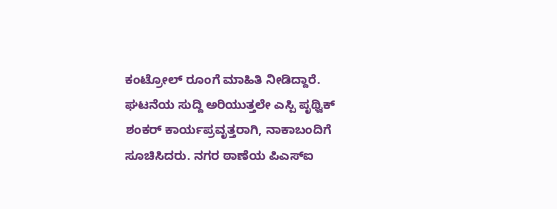ಕಂಟ್ರೋಲ್ ರೂಂಗೆ ಮಾಹಿತಿ ನೀಡಿದ್ದಾರೆ.
ಘಟನೆಯ ಸುದ್ದಿ ಅರಿಯುತ್ತಲೇ ಎಸ್ಪಿ ಪೃಥ್ವಿಕ್ ಶಂಕರ್ ಕಾರ್ಯಪ್ರವೃತ್ತರಾಗಿ, ನಾಕಾಬಂದಿಗೆ ಸೂಚಿಸಿದರು. ನಗರ ಠಾಣೆಯ ಪಿಎಸ್ಐ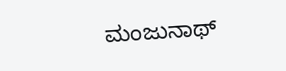ಮಂಜುನಾಥ್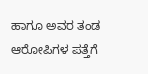ಹಾಗೂ ಅವರ ತಂಡ ಆರೋಪಿಗಳ ಪತ್ತೆಗೆ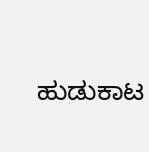ಹುಡುಕಾಟ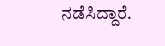ನಡೆಸಿದ್ದಾರೆ.